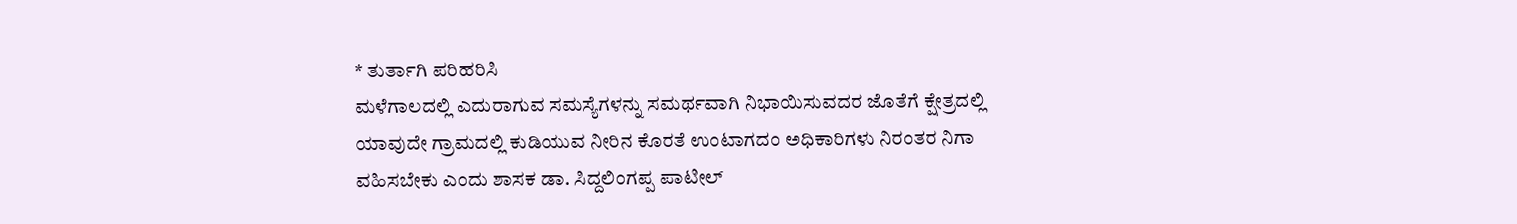* ತುರ್ತಾಗಿ ಪರಿಹರಿಸಿ
ಮಳೆಗಾಲದಲ್ಲಿ ಎದುರಾಗುವ ಸಮಸ್ಯೆಗಳನ್ನು ಸಮರ್ಥವಾಗಿ ನಿಭಾಯಿಸುವದರ ಜೊತೆಗೆ ಕ್ಷೇತ್ರದಲ್ಲಿ ಯಾವುದೇ ಗ್ರಾಮದಲ್ಲಿ ಕುಡಿಯುವ ನೀರಿನ ಕೊರತೆ ಉಂಟಾಗದಂ ಅಧಿಕಾರಿಗಳು ನಿರಂತರ ನಿಗಾ ವಹಿಸಬೇಕು ಎಂದು ಶಾಸಕ ಡಾ. ಸಿದ್ದಲಿಂಗಪ್ಪ ಪಾಟೀಲ್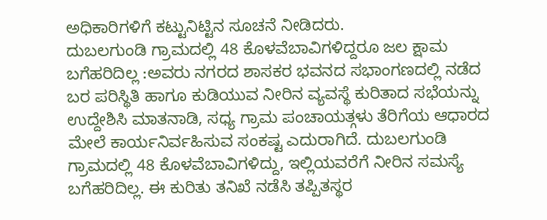ಅಧಿಕಾರಿಗಳಿಗೆ ಕಟ್ಟುನಿಟ್ಟಿನ ಸೂಚನೆ ನೀಡಿದರು.
ದುಬಲಗುಂಡಿ ಗ್ರಾಮದಲ್ಲಿ 48 ಕೊಳವೆಬಾವಿಗಳಿದ್ದರೂ ಜಲ ಕ್ಷಾಮ ಬಗೆಹರಿದಿಲ್ಲ :ಅವರು ನಗರದ ಶಾಸಕರ ಭವನದ ಸಭಾಂಗಣದಲ್ಲಿ ನಡೆದ ಬರ ಪರಿಸ್ಥಿತಿ ಹಾಗೂ ಕುಡಿಯುವ ನೀರಿನ ವ್ಯವಸ್ಥೆ ಕುರಿತಾದ ಸಭೆಯನ್ನು ಉದ್ದೇಶಿಸಿ ಮಾತನಾಡಿ, ಸಧ್ಯ ಗ್ರಾಮ ಪಂಚಾಯತ್ಗಳು ತೆರಿಗೆಯ ಆಧಾರದ ಮೇಲೆ ಕಾರ್ಯನಿರ್ವಹಿಸುವ ಸಂಕಷ್ಟ ಎದುರಾಗಿದೆ. ದುಬಲಗುಂಡಿ ಗ್ರಾಮದಲ್ಲಿ 48 ಕೊಳವೆಬಾವಿಗಳಿದ್ದು, ಇಲ್ಲಿಯವರೆಗೆ ನೀರಿನ ಸಮಸ್ಯೆ ಬಗೆಹರಿದಿಲ್ಲ. ಈ ಕುರಿತು ತನಿಖೆ ನಡೆಸಿ ತಪ್ಪಿತಸ್ಥರ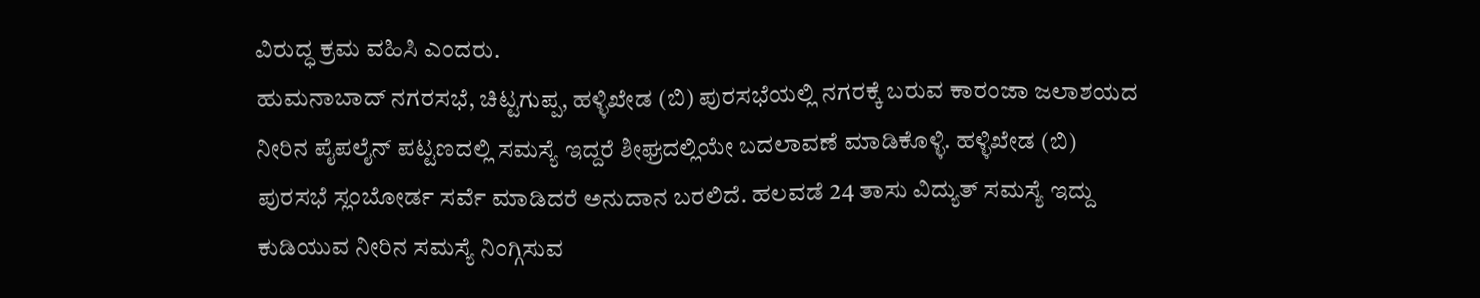ವಿರುದ್ಧ ಕ್ರಮ ವಹಿಸಿ ಎಂದರು.
ಹುಮನಾಬಾದ್ ನಗರಸಭೆ, ಚಿಟ್ಟಗುಪ್ಪ, ಹಳ್ಳಿಖೇಡ (ಬಿ) ಪುರಸಭೆಯಲ್ಲಿ ನಗರಕ್ಕೆ ಬರುವ ಕಾರಂಜಾ ಜಲಾಶಯದ ನೀರಿನ ಪೈಪಲೈನ್ ಪಟ್ಟಣದಲ್ಲಿ ಸಮಸ್ಯೆ ಇದ್ದರೆ ಶೀಘ್ರದಲ್ಲಿಯೇ ಬದಲಾವಣೆ ಮಾಡಿಕೊಳ್ಳಿ. ಹಳ್ಳಿಖೇಡ (ಬಿ) ಪುರಸಭೆ ಸ್ಲಂಬೋರ್ಡ ಸರ್ವೆ ಮಾಡಿದರೆ ಅನುದಾನ ಬರಲಿದೆ. ಹಲವಡೆ 24 ತಾಸು ವಿದ್ಯುತ್ ಸಮಸ್ಯೆ ಇದ್ದು ಕುಡಿಯುವ ನೀರಿನ ಸಮಸ್ಯೆ ನಿಂಗ್ಗಿಸುವ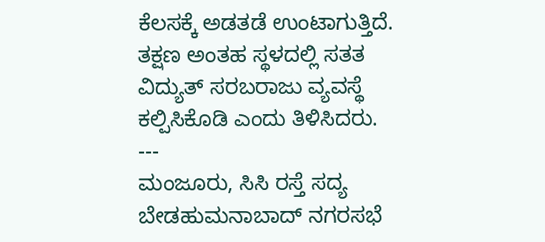ಕೆಲಸಕ್ಕೆ ಅಡತಡೆ ಉಂಟಾಗುತ್ತಿದೆ. ತಕ್ಷಣ ಅಂತಹ ಸ್ಥಳದಲ್ಲಿ ಸತತ ವಿದ್ಯುತ್ ಸರಬರಾಜು ವ್ಯವಸ್ಥೆ ಕಲ್ಪಿಸಿಕೊಡಿ ಎಂದು ತಿಳಿಸಿದರು.
---
ಮಂಜೂರು, ಸಿಸಿ ರಸ್ತೆ ಸದ್ಯ ಬೇಡಹುಮನಾಬಾದ್ ನಗರಸಭೆ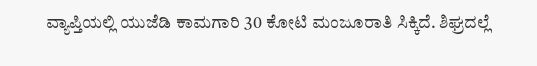ವ್ಯಾಪ್ತಿಯಲ್ಲಿ ಯುಜೆಡಿ ಕಾಮಗಾರಿ 30 ಕೋಟಿ ಮಂಜೂರಾತಿ ಸಿಕ್ಕಿದೆ. ಶಿಘ್ರದಲ್ಲೆ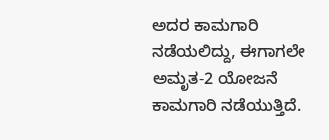ಅದರ ಕಾಮಗಾರಿ ನಡೆಯಲಿದ್ದು, ಈಗಾಗಲೇ ಅಮೃತ-2 ಯೋಜನೆ ಕಾಮಗಾರಿ ನಡೆಯುತ್ತಿದೆ.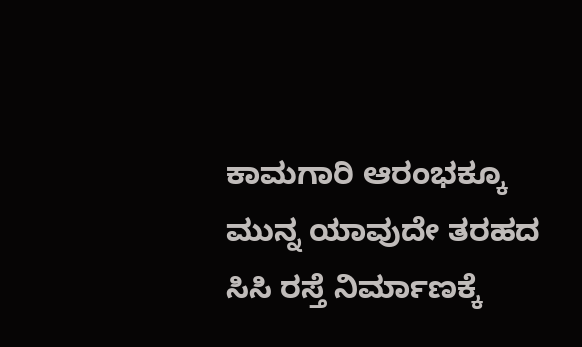ಕಾಮಗಾರಿ ಆರಂಭಕ್ಕೂ ಮುನ್ನ ಯಾವುದೇ ತರಹದ ಸಿಸಿ ರಸ್ತೆ ನಿರ್ಮಾಣಕ್ಕೆ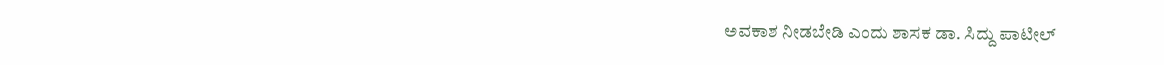ಅವಕಾಶ ನೀಡಬೇಡಿ ಎಂದು ಶಾಸಕ ಡಾ. ಸಿದ್ದು ಪಾಟೀಲ್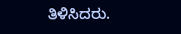ತಿಳಿಸಿದರು.